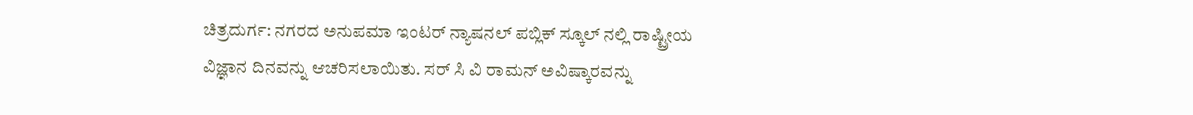ಚಿತ್ರದುರ್ಗ: ನಗರದ ಅನುಪಮಾ ಇಂಟರ್ ನ್ಯಾಷನಲ್ ಪಬ್ಲಿಕ್ ಸ್ಕೂಲ್ ನಲ್ಲಿ ರಾಷ್ಟ್ರೀಯ ವಿಜ್ಞಾನ ದಿನವನ್ನು ಆಚರಿಸಲಾಯಿತು. ಸರ್ ಸಿ ವಿ ರಾಮನ್ ಅವಿಷ್ಕಾರವನ್ನು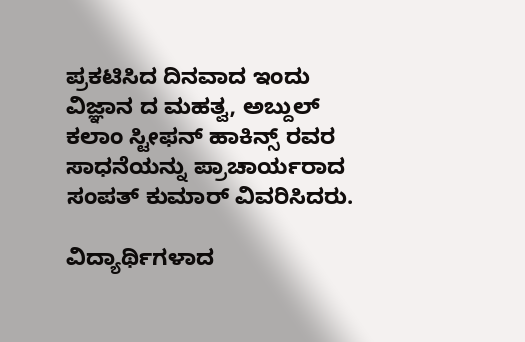ಪ್ರಕಟಿಸಿದ ದಿನವಾದ ಇಂದು ವಿಜ್ಞಾನ ದ ಮಹತ್ವ, ಅಬ್ದುಲ್ ಕಲಾಂ ಸ್ಟೀಫನ್ ಹಾಕಿನ್ಸ್ ರವರ ಸಾಧನೆಯನ್ನು ಪ್ರಾಚಾರ್ಯರಾದ ಸಂಪತ್ ಕುಮಾರ್ ವಿವರಿಸಿದರು.

ವಿದ್ಯಾರ್ಥಿಗಳಾದ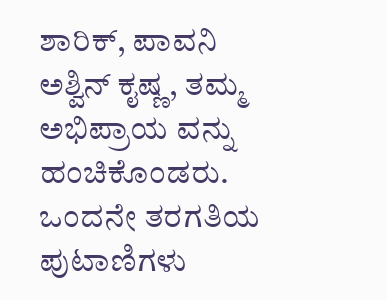ಶಾರಿಕ್, ಪಾವನಿ ಅಶ್ವಿನ್ ಕೖಷ್ಣ, ತಮ್ಮ ಅಭಿಪ್ರಾಯ ವನ್ನು ಹಂಚಿಕೊಂಡರು. ಒಂದನೇ ತರಗತಿಯ ಪುಟಾಣಿಗಳು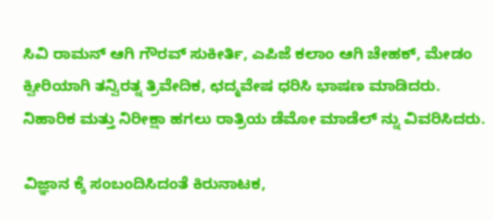ಸಿವಿ ರಾಮನ್ ಆಗಿ ಗೌರವ್ ಸುಕೀರ್ತಿ, ಎಪಿಜೆ ಕಲಾಂ ಆಗಿ ಚೇಹಕ್, ಮೇಡಂ ಕ್ವೀರಿಯಾಗಿ ತನ್ವಿರತ್ನ ತ್ರಿವೇದಿಕ, ಛದ್ಮವೇಷ ಧರಿಸಿ ಭಾಷಣ ಮಾಡಿದರು. ನಿಹಾರಿಕ ಮತ್ತು ನಿರೀಕ್ಷಾ ಹಗಲು ರಾತ್ರಿಯ ಡೆಮೋ ಮಾಡೆಲ್ ನ್ನು ವಿವರಿಸಿದರು.

ವಿಜ್ಞಾನ ಕ್ಕೆ ಸಂಬಂದಿಸಿದಂತೆ ಕಿರುನಾಟಕ,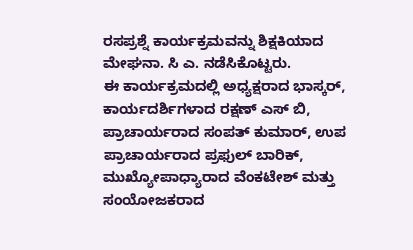ರಸಪ್ರಶ್ನೆ ಕಾರ್ಯಕ್ರಮವನ್ನು ಶಿಕ್ಷಕಿಯಾದ ಮೇಘನಾ. ಸಿ ಎ. ನಡೆಸಿಕೊಟ್ಟರು.
ಈ ಕಾರ್ಯಕ್ರಮದಲ್ಲಿ ಅಧ್ಯಕ್ಷರಾದ ಭಾಸ್ಕರ್, ಕಾರ್ಯದರ್ಶಿಗಳಾದ ರಕ್ಷಣ್ ಎಸ್ ಬಿ, ಪ್ರಾಚಾರ್ಯರಾದ ಸಂಪತ್ ಕುಮಾರ್, ಉಪ ಪ್ರಾಚಾರ್ಯರಾದ ಪ್ರಫುಲ್ ಬಾರಿಕ್, ಮುಖ್ಯೋಪಾಧ್ಯಾರಾದ ವೆಂಕಟೇಶ್ ಮತ್ತು ಸಂಯೋಜಕರಾದ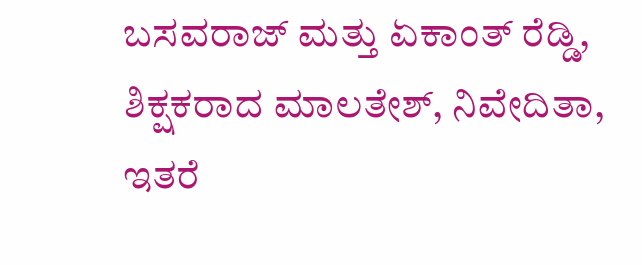ಬಸವರಾಜ್ ಮತ್ತು ಏಕಾಂತ್ ರೆಡ್ಡಿ, ಶಿಕ್ಷಕರಾದ ಮಾಲತೇಶ್, ನಿವೇದಿತಾ, ಇತರೆ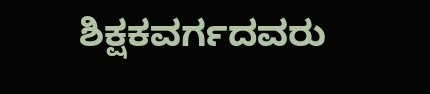ಶಿಕ್ಷಕವರ್ಗದವರು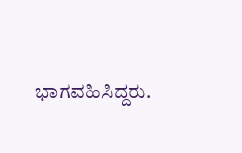ಭಾಗವಹಿಸಿದ್ದರು.